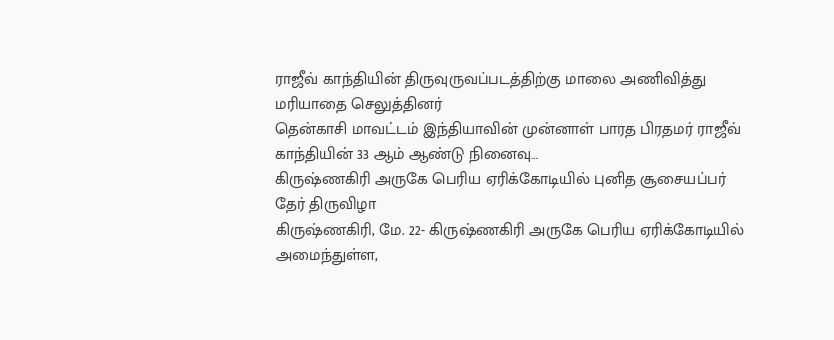ராஜீவ் காந்தியின் திருவுருவப்படத்திற்கு மாலை அணிவித்து மரியாதை செலுத்தினர்
தென்காசி மாவட்டம் இந்தியாவின் முன்னாள் பாரத பிரதமர் ராஜீவ் காந்தியின் 33 ஆம் ஆண்டு நினைவு…
கிருஷ்ணகிரி அருகே பெரிய ஏரிக்கோடியில் புனித சூசையப்பர் தேர் திருவிழா
கிருஷ்ணகிரி, மே. 22- கிருஷ்ணகிரி அருகே பெரிய ஏரிக்கோடியில் அமைந்துள்ள,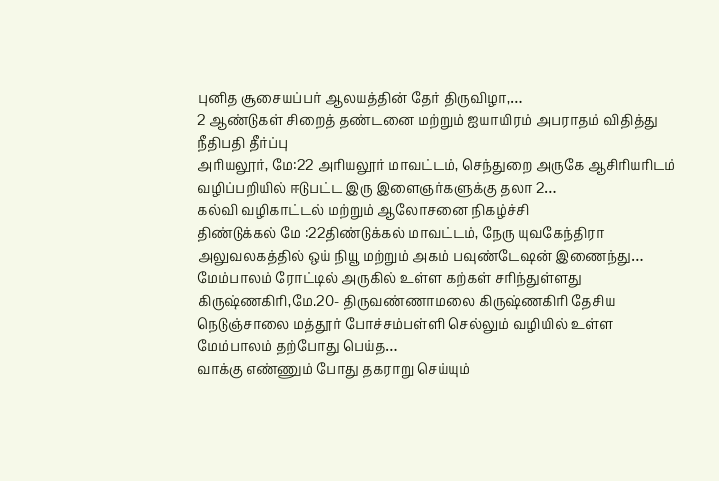புனித சூசையப்பர் ஆலயத்தின் தேர் திருவிழா,…
2 ஆண்டுகள் சிறைத் தண்டனை மற்றும் ஐயாயிரம் அபராதம் விதித்து நீதிபதி தீர்ப்பு
அரியலூர், மே:22 அரியலூர் மாவட்டம், செந்துறை அருகே ஆசிரியரிடம் வழிப்பறியில் ஈடுபட்ட இரு இளைஞர்களுக்கு தலா 2…
கல்வி வழிகாட்டல் மற்றும் ஆலோசனை நிகழ்ச்சி
திண்டுக்கல் மே :22திண்டுக்கல் மாவட்டம், நேரு யுவகேந்திரா அலுவலகத்தில் ஒய் நியூ மற்றும் அகம் பவுண்டேஷன் இணைந்து…
மேம்பாலம் ரோட்டில் அருகில் உள்ள கற்கள் சரிந்துள்ளது
கிருஷ்ணகிரி,மே.20- திருவண்ணாமலை கிருஷ்ணகிரி தேசிய நெடுஞ்சாலை மத்தூர் போச்சம்பள்ளி செல்லும் வழியில் உள்ள மேம்பாலம் தற்போது பெய்த…
வாக்கு எண்ணும் போது தகராறு செய்யும்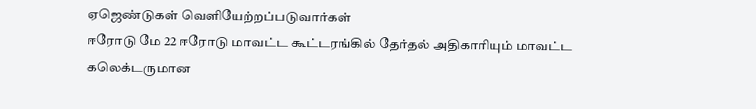ஏஜெண்டுகள் வெளியேற்றப்படுவார்கள்
ஈரோடு மே 22 ஈரோடு மாவட்ட கூட்டரங்கில் தேர்தல் அதிகாரியும் மாவட்ட கலெக்டருமான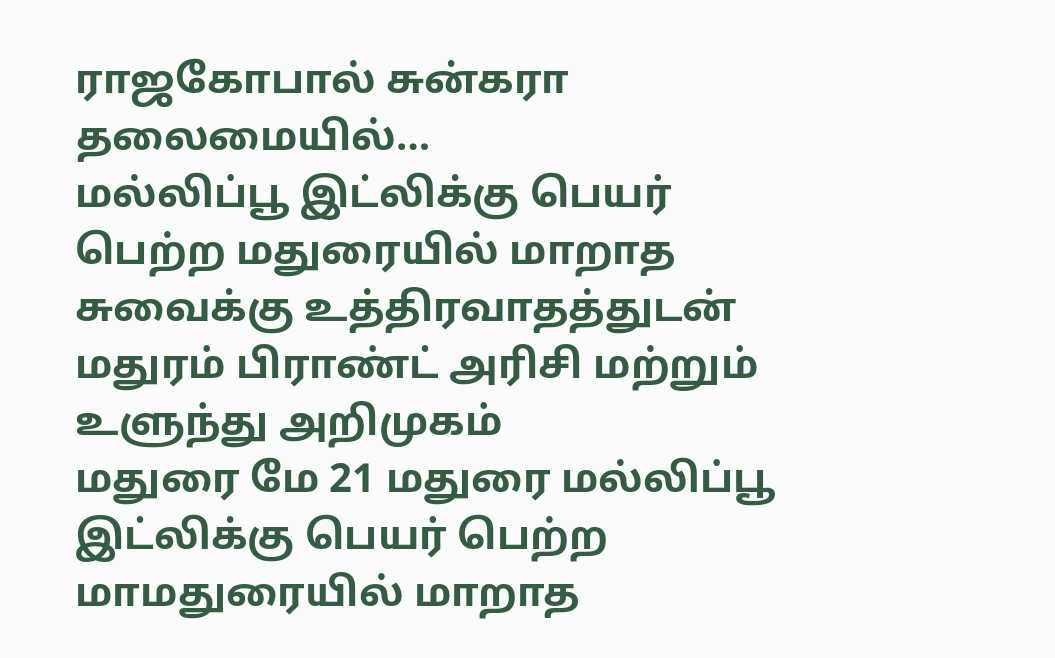ராஜகோபால் சுன்கரா தலைமையில்…
மல்லிப்பூ இட்லிக்கு பெயர் பெற்ற மதுரையில் மாறாத சுவைக்கு உத்திரவாதத்துடன் மதுரம் பிராண்ட் அரிசி மற்றும் உளுந்து அறிமுகம்
மதுரை மே 21 மதுரை மல்லிப்பூ இட்லிக்கு பெயர் பெற்ற மாமதுரையில் மாறாத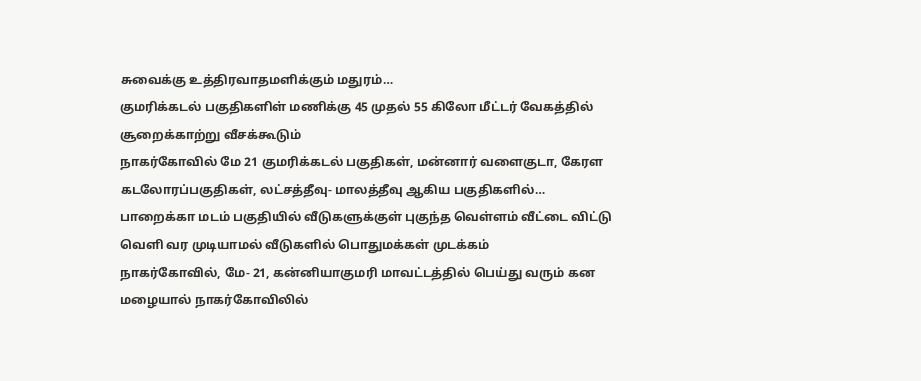சுவைக்கு உத்திரவாதமளிக்கும் மதுரம்…
குமரிக்கடல் பகுதிகளிள் மணிக்கு 45 முதல் 55 கிலோ மீட்டர் வேகத்தில் சூறைக்காற்று வீசக்கூடும்
நாகர்கோவில் மே 21 குமரிக்கடல் பகுதிகள், மன்னார் வளைகுடா, கேரள கடலோரப்பகுதிகள், லட்சத்தீவு- மாலத்தீவு ஆகிய பகுதிகளில்…
பாறைக்கா மடம் பகுதியில் வீடுகளுக்குள் புகுந்த வெள்ளம் வீட்டை விட்டு வெளி வர முடியாமல் வீடுகளில் பொதுமக்கள் முடக்கம்
நாகர்கோவில், மே- 21, கன்னியாகுமரி மாவட்டத்தில் பெய்து வரும் கன மழையால் நாகர்கோவிலில்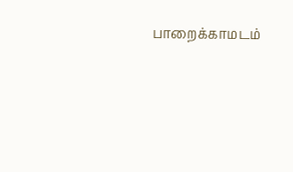பாறைக்காமடம்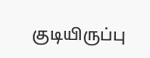குடியிருப்பு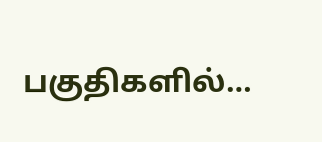பகுதிகளில்…